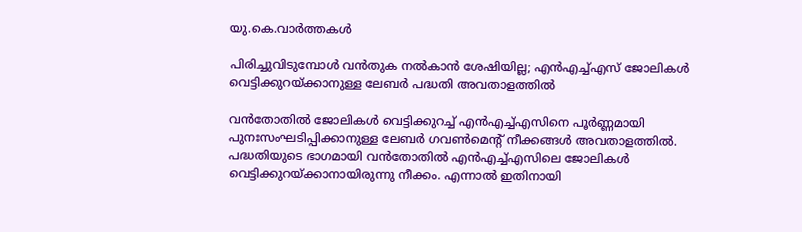യു.കെ.വാര്‍ത്തകള്‍

പിരിച്ചുവിടുമ്പോള്‍ വന്‍തുക നല്‍കാന്‍ ശേഷിയില്ല; എന്‍എച്ച്എസ് ജോലികള്‍ വെട്ടിക്കുറയ്ക്കാനുള്ള ലേബര്‍ പദ്ധതി അവതാളത്തില്‍

വന്‍തോതില്‍ ജോലികള്‍ വെട്ടിക്കുറച്ച് എന്‍എച്ച്എസിനെ പൂര്‍ണ്ണമായി പുനഃസംഘടിപ്പിക്കാനുള്ള ലേബര്‍ ഗവണ്‍മെന്റ് നീക്കങ്ങള്‍ അവതാളത്തില്‍. പദ്ധതിയുടെ ഭാഗമായി വന്‍തോതില്‍ എന്‍എച്ച്എസിലെ ജോലികള്‍ വെട്ടിക്കുറയ്ക്കാനായിരുന്നു നീക്കം. എന്നാല്‍ ഇതിനായി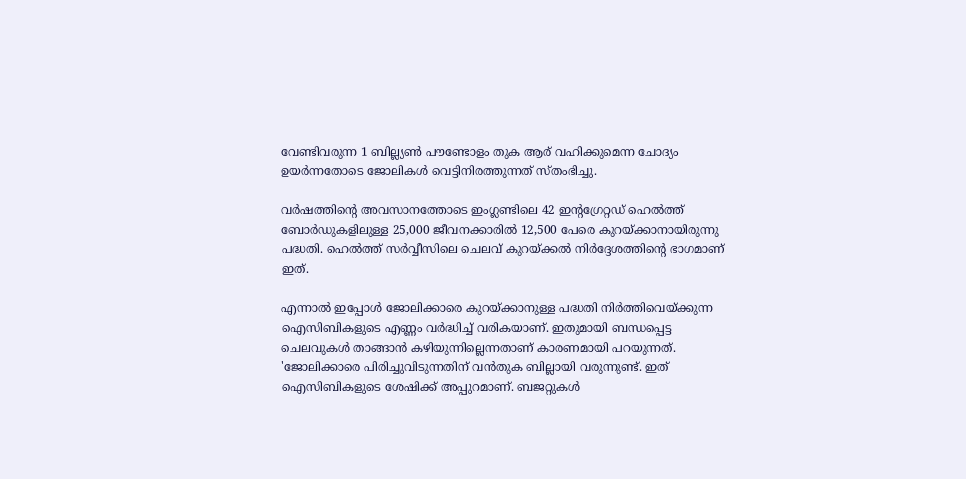വേണ്ടിവരുന്ന 1 ബില്ല്യണ്‍ പൗണ്ടോളം തുക ആര് വഹിക്കുമെന്ന ചോദ്യം ഉയര്‍ന്നതോടെ ജോലികള്‍ വെട്ടിനിരത്തുന്നത് സ്തംഭിച്ചു.

വര്‍ഷത്തിന്റെ അവസാനത്തോടെ ഇംഗ്ലണ്ടിലെ 42 ഇന്റഗ്രേറ്റഡ് ഹെല്‍ത്ത് ബോര്‍ഡുകളിലുള്ള 25,000 ജീവനക്കാരില്‍ 12,500 പേരെ കുറയ്ക്കാനായിരുന്നു പദ്ധതി. ഹെല്‍ത്ത് സര്‍വ്വീസിലെ ചെലവ് കുറയ്ക്കല്‍ നിര്‍ദ്ദേശത്തിന്റെ ഭാഗമാണ് ഇത്.

എന്നാല്‍ ഇപ്പോള്‍ ജോലിക്കാരെ കുറയ്ക്കാനുള്ള പദ്ധതി നിര്‍ത്തിവെയ്ക്കുന്ന ഐസിബികളുടെ എണ്ണം വര്‍ദ്ധിച്ച് വരികയാണ്. ഇതുമായി ബന്ധപ്പെട്ട ചെലവുകള്‍ താങ്ങാന്‍ കഴിയുന്നില്ലെന്നതാണ് കാരണമായി പറയുന്നത്. 'ജോലിക്കാരെ പിരിച്ചുവിടുന്നതിന് വന്‍തുക ബില്ലായി വരുന്നുണ്ട്. ഇത് ഐസിബികളുടെ ശേഷിക്ക് അപ്പുറമാണ്. ബജറ്റുകള്‍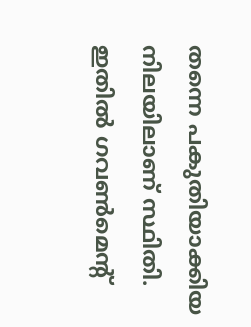തന്നെ പകുതിയാക്കിയ നിലയിലാണ് സ്ഥിതി. ഇതില്‍ ഗവണ്‍മെന്റ്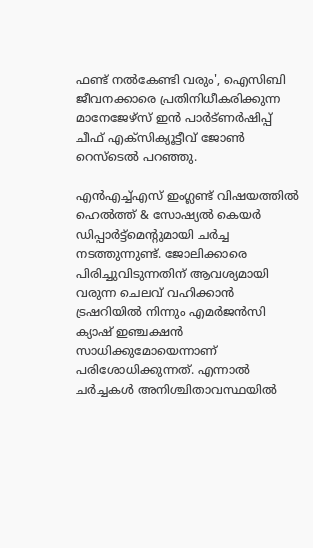ഫണ്ട് നല്‍കേണ്ടി വരും', ഐസിബി ജീവനക്കാരെ പ്രതിനിധീകരിക്കുന്ന മാനേജേഴ്‌സ് ഇന്‍ പാര്‍ട്ണര്‍ഷിപ്പ് ചീഫ് എക്‌സിക്യൂട്ടീവ് ജോണ്‍ റെസ്‌ടെല്‍ പറഞ്ഞു.

എന്‍എച്ച്എസ് ഇംഗ്ലണ്ട് വിഷയത്തില്‍ ഹെല്‍ത്ത് & സോഷ്യല്‍ കെയര്‍ ഡിപ്പാര്‍ട്ട്‌മെന്റുമായി ചര്‍ച്ച നടത്തുന്നുണ്ട്. ജോലിക്കാരെ പിരിച്ചുവിടുന്നതിന് ആവശ്യമായി വരുന്ന ചെലവ് വഹിക്കാന്‍ ട്രഷറിയില്‍ നിന്നും എമര്‍ജന്‍സി ക്യാഷ് ഇഞ്ചക്ഷന്‍ സാധിക്കുമോയെന്നാണ് പരിശോധിക്കുന്നത്. എന്നാല്‍ ചര്‍ച്ചകള്‍ അനിശ്ചിതാവസ്ഥയില്‍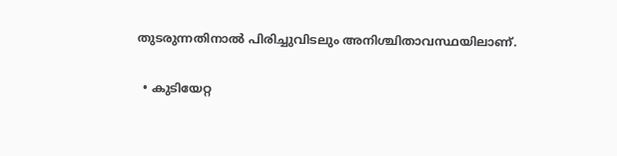തുടരുന്നതിനാല്‍ പിരിച്ചുവിടലും അനിശ്ചിതാവസ്ഥയിലാണ്.

  • കുടിയേറ്റ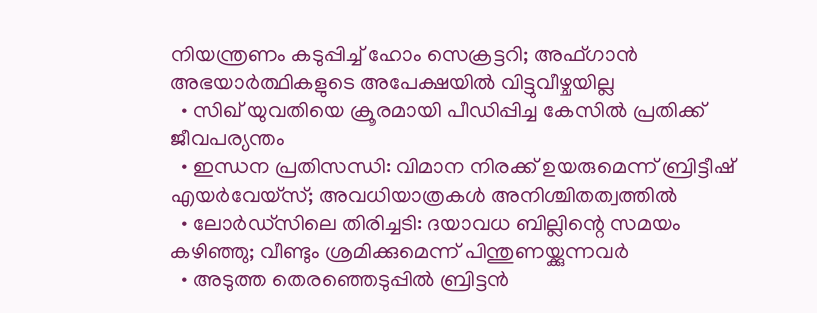നിയന്ത്രണം കടുപ്പിച്ച് ഹോം സെക്രട്ടറി; അഫ്ഗാന്‍ അഭയാര്‍ത്ഥികളുടെ അപേക്ഷയില്‍ വിട്ടുവീഴ്ചയില്ല
  • സിഖ് യുവതിയെ ക്രൂരമായി പീഡിപ്പിച്ച കേസില്‍ പ്രതിക്ക് ജീവപര്യന്തം
  • ഇന്ധന പ്രതിസന്ധി: വിമാന നിരക്ക് ഉയരുമെന്ന് ബ്രിട്ടീഷ് എയര്‍വേയ്‌സ്; അവധിയാത്രകള്‍ അനിശ്ചിതത്വത്തില്‍
  • ലോര്‍ഡ്‌സിലെ തിരിച്ചടി: ദയാവധ ബില്ലിന്റെ സമയം കഴിഞ്ഞു; വീണ്ടും ശ്രമിക്കുമെന്ന് പിന്തുണയ്ക്കുന്നവര്‍
  • അടുത്ത തെരഞ്ഞെടുപ്പില്‍ ബ്രിട്ടന്‍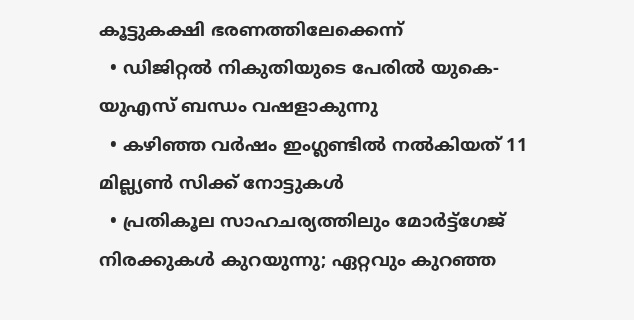കൂട്ടുകക്ഷി ഭരണത്തിലേക്കെന്ന്
  • ഡിജിറ്റല്‍ നികുതിയുടെ പേരില്‍ യുകെ- യുഎസ് ബന്ധം വഷളാകുന്നു
  • കഴിഞ്ഞ വര്‍ഷം ഇംഗ്ലണ്ടില്‍ നല്‍കിയത് 11 മില്ല്യണ്‍ സിക്ക് നോട്ടുകള്‍
  • പ്രതികൂല സാഹചര്യത്തിലും മോര്‍ട്ട്‌ഗേജ് നിരക്കുകള്‍ കുറയുന്നു; ഏറ്റവും കുറഞ്ഞ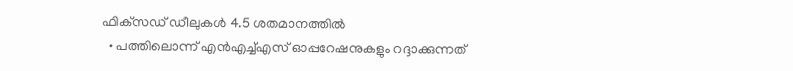ഫിക്‌സഡ് ഡീലുകള്‍ 4.5 ശതമാനത്തില്‍
  • പത്തിലൊന്ന് എന്‍എച്ച്എസ് ഓപ്പറേഷനുകളും റദ്ദാക്കുന്നത്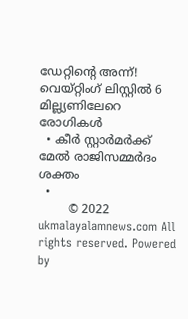ഡേറ്റിന്റെ അന്ന്! വെയ്റ്റിംഗ് ലിസ്റ്റില്‍ 6 മില്ല്യണിലേറെ രോഗികള്‍
  • കീര്‍ സ്റ്റാര്‍മര്‍ക്ക് മേല്‍ രാജിസമ്മര്‍ദം ശക്തം
  •
        © 2022 ukmalayalamnews.com All rights reserved. Powered by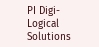PI Digi-Logical Solutions